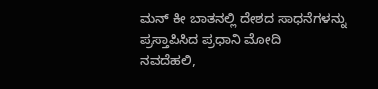ಮನ್ ಕೀ ಬಾತನಲ್ಲಿ ದೇಶದ ಸಾಧನೆಗಳನ್ನು ಪ್ರಸ್ತಾಪಿಸಿದ ಪ್ರಧಾನಿ ಮೋದಿ
ನವದೆಹಲಿ,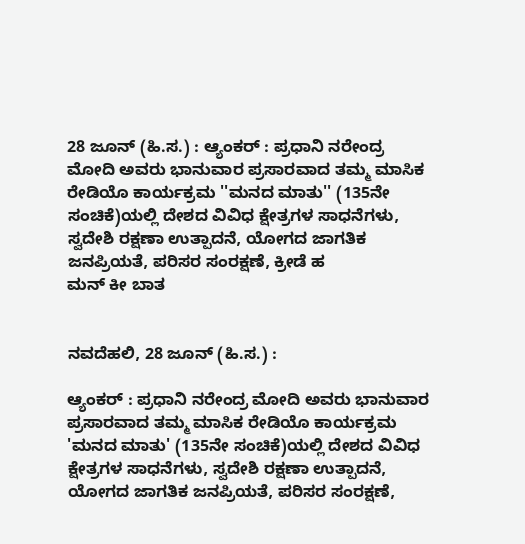28 ಜೂನ್ (ಹಿ.ಸ.) : ಆ್ಯಂಕರ್ : ಪ್ರಧಾನಿ ನರೇಂದ್ರ ಮೋದಿ ಅವರು ಭಾನುವಾರ ಪ್ರಸಾರವಾದ ತಮ್ಮ ಮಾಸಿಕ ರೇಡಿಯೊ ಕಾರ್ಯಕ್ರಮ ''ಮನದ ಮಾತು'' (135ನೇ ಸಂಚಿಕೆ)ಯಲ್ಲಿ ದೇಶದ ವಿವಿಧ ಕ್ಷೇತ್ರಗಳ ಸಾಧನೆಗಳು, ಸ್ವದೇಶಿ ರಕ್ಷಣಾ ಉತ್ಪಾದನೆ, ಯೋಗದ ಜಾಗತಿಕ ಜನಪ್ರಿಯತೆ, ಪರಿಸರ ಸಂರಕ್ಷಣೆ, ಕ್ರೀಡೆ ಹ
ಮನ್ ಕೀ ಬಾತ


ನವದೆಹಲಿ, 28 ಜೂನ್ (ಹಿ.ಸ.) :

ಆ್ಯಂಕರ್ : ಪ್ರಧಾನಿ ನರೇಂದ್ರ ಮೋದಿ ಅವರು ಭಾನುವಾರ ಪ್ರಸಾರವಾದ ತಮ್ಮ ಮಾಸಿಕ ರೇಡಿಯೊ ಕಾರ್ಯಕ್ರಮ 'ಮನದ ಮಾತು' (135ನೇ ಸಂಚಿಕೆ)ಯಲ್ಲಿ ದೇಶದ ವಿವಿಧ ಕ್ಷೇತ್ರಗಳ ಸಾಧನೆಗಳು, ಸ್ವದೇಶಿ ರಕ್ಷಣಾ ಉತ್ಪಾದನೆ, ಯೋಗದ ಜಾಗತಿಕ ಜನಪ್ರಿಯತೆ, ಪರಿಸರ ಸಂರಕ್ಷಣೆ,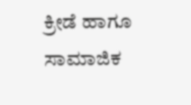ಕ್ರೀಡೆ ಹಾಗೂ ಸಾಮಾಜಿಕ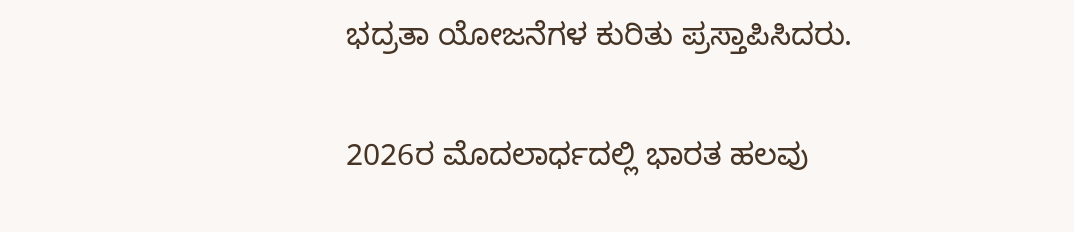ಭದ್ರತಾ ಯೋಜನೆಗಳ ಕುರಿತು ಪ್ರಸ್ತಾಪಿಸಿದರು.

2026ರ ಮೊದಲಾರ್ಧದಲ್ಲಿ ಭಾರತ ಹಲವು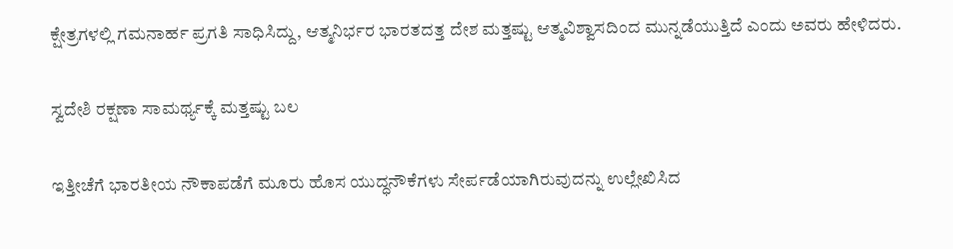ಕ್ಷೇತ್ರಗಳಲ್ಲಿ ಗಮನಾರ್ಹ ಪ್ರಗತಿ ಸಾಧಿಸಿದ್ದು, ಆತ್ಮನಿರ್ಭರ ಭಾರತದತ್ತ ದೇಶ ಮತ್ತಷ್ಟು ಆತ್ಮವಿಶ್ವಾಸದಿಂದ ಮುನ್ನಡೆಯುತ್ತಿದೆ ಎಂದು ಅವರು ಹೇಳಿದರು.

ಸ್ವದೇಶಿ ರಕ್ಷಣಾ ಸಾಮರ್ಥ್ಯಕ್ಕೆ ಮತ್ತಷ್ಟು ಬಲ

ಇತ್ತೀಚೆಗೆ ಭಾರತೀಯ ನೌಕಾಪಡೆಗೆ ಮೂರು ಹೊಸ ಯುದ್ಧನೌಕೆಗಳು ಸೇರ್ಪಡೆಯಾಗಿರುವುದನ್ನು ಉಲ್ಲೇಖಿಸಿದ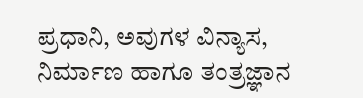ಪ್ರಧಾನಿ, ಅವುಗಳ ವಿನ್ಯಾಸ, ನಿರ್ಮಾಣ ಹಾಗೂ ತಂತ್ರಜ್ಞಾನ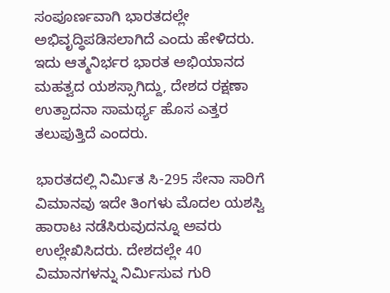ಸಂಪೂರ್ಣವಾಗಿ ಭಾರತದಲ್ಲೇ ಅಭಿವೃದ್ಧಿಪಡಿಸಲಾಗಿದೆ ಎಂದು ಹೇಳಿದರು. ಇದು ಆತ್ಮನಿರ್ಭರ ಭಾರತ ಅಭಿಯಾನದ ಮಹತ್ವದ ಯಶಸ್ಸಾಗಿದ್ದು, ದೇಶದ ರಕ್ಷಣಾ ಉತ್ಪಾದನಾ ಸಾಮರ್ಥ್ಯ ಹೊಸ ಎತ್ತರ ತಲುಪುತ್ತಿದೆ ಎಂದರು.

ಭಾರತದಲ್ಲಿ ನಿರ್ಮಿತ ಸಿ-295 ಸೇನಾ ಸಾರಿಗೆ ವಿಮಾನವು ಇದೇ ತಿಂಗಳು ಮೊದಲ ಯಶಸ್ವಿ ಹಾರಾಟ ನಡೆಸಿರುವುದನ್ನೂ ಅವರು ಉಲ್ಲೇಖಿಸಿದರು. ದೇಶದಲ್ಲೇ 40 ವಿಮಾನಗಳನ್ನು ನಿರ್ಮಿಸುವ ಗುರಿ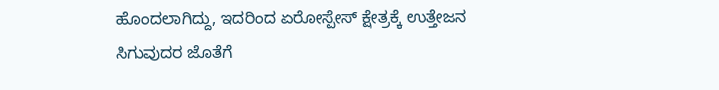ಹೊಂದಲಾಗಿದ್ದು, ಇದರಿಂದ ಏರೋಸ್ಪೇಸ್ ಕ್ಷೇತ್ರಕ್ಕೆ ಉತ್ತೇಜನ ಸಿಗುವುದರ ಜೊತೆಗೆ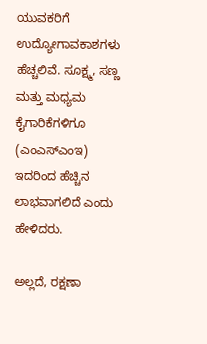ಯುವಕರಿಗೆ ಉದ್ಯೋಗಾವಕಾಶಗಳು ಹೆಚ್ಚಲಿವೆ. ಸೂಕ್ಷ್ಮ, ಸಣ್ಣ ಮತ್ತು ಮಧ್ಯಮ ಕೈಗಾರಿಕೆಗಳಿಗೂ (ಎಂಎಸ್ಎಂಇ) ಇದರಿಂದ ಹೆಚ್ಚಿನ ಲಾಭವಾಗಲಿದೆ ಎಂದು ಹೇಳಿದರು.

ಅಲ್ಲದೆ, ರಕ್ಷಣಾ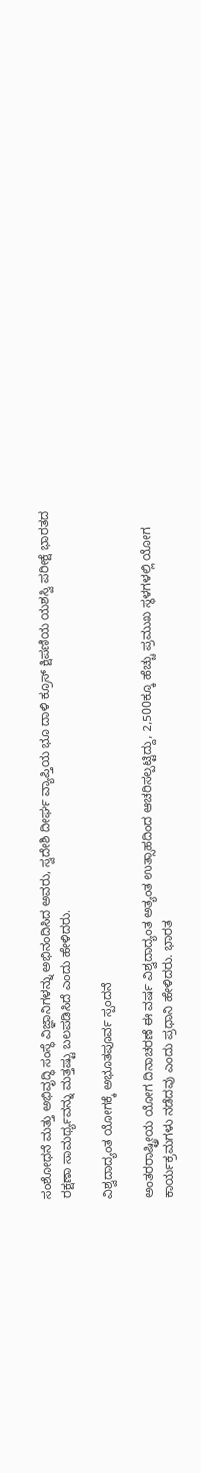ಸಂಶೋಧನೆ ಮತ್ತು ಅಭಿವೃದ್ಧಿ ಸಂಸ್ಥೆ ವಿಜ್ಞಾನಿಗಳನ್ನು ಅಭಿನಂದಿಸಿದ ಅವರು, ಸ್ವದೇಶಿ ದೀರ್ಘ ವ್ಯಾಪ್ತಿಯ ಭೂ ದಾಳಿ ಕ್ರೂಸ್ ಕ್ಷಿಪಣಿಯ ಯಶಸ್ವಿ ಪರೀಕ್ಷೆ ಭಾರತದ ರಕ್ಷಣಾ ಸಾಮರ್ಥ್ಯವನ್ನು ಮತ್ತಷ್ಟು ಬಲಪಡಿಸಿದೆ ಎಂದು ಹೇಳಿದರು.

ವಿಶ್ವದಾದ್ಯಂತ ಯೋಗಕ್ಕೆ ಅಭೂತಪೂರ್ವ ಸ್ಪಂದನೆ

ಅಂತರರಾಷ್ಟ್ರೀಯ ಯೋಗ ದಿನಾಚರಣೆ ಈ ವರ್ಷ ವಿಶ್ವದಾದ್ಯಂತ ಅತ್ಯಂತ ಉತ್ಸಾಹದಿಂದ ಆಚರಿಸಲ್ಪಟ್ಟಿದ್ದು, 2,500ಕ್ಕೂ ಹೆಚ್ಚು ಪ್ರಮುಖ ಸ್ಥಳಗಳಲ್ಲಿ ಯೋಗ ಕಾರ್ಯಕ್ರಮಗಳು ನಡೆದವು ಎಂದು ಪ್ರಧಾನಿ ಹೇಳಿದರು. ಭಾರತ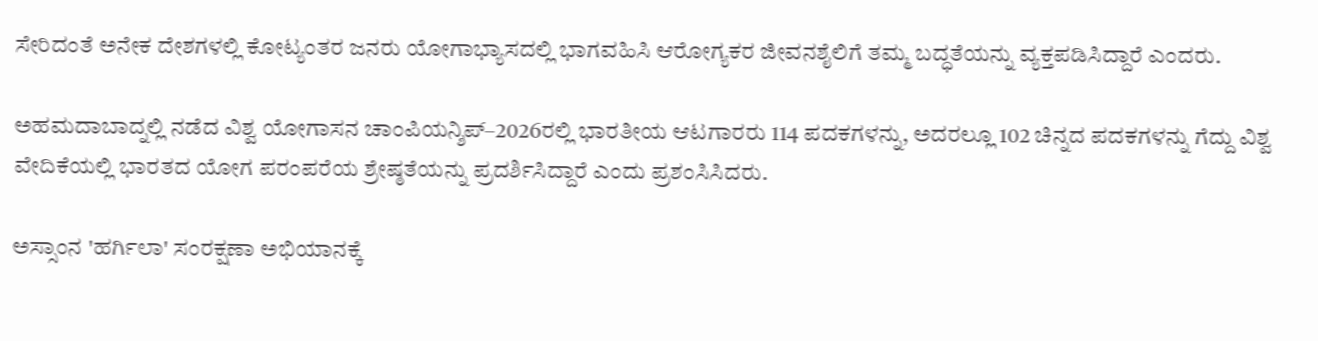ಸೇರಿದಂತೆ ಅನೇಕ ದೇಶಗಳಲ್ಲಿ ಕೋಟ್ಯಂತರ ಜನರು ಯೋಗಾಭ್ಯಾಸದಲ್ಲಿ ಭಾಗವಹಿಸಿ ಆರೋಗ್ಯಕರ ಜೀವನಶೈಲಿಗೆ ತಮ್ಮ ಬದ್ಧತೆಯನ್ನು ವ್ಯಕ್ತಪಡಿಸಿದ್ದಾರೆ ಎಂದರು.

ಅಹಮದಾಬಾದ್ನಲ್ಲಿ ನಡೆದ ವಿಶ್ವ ಯೋಗಾಸನ ಚಾಂಪಿಯನ್ಶಿಪ್–2026ರಲ್ಲಿ ಭಾರತೀಯ ಆಟಗಾರರು 114 ಪದಕಗಳನ್ನು, ಅದರಲ್ಲೂ 102 ಚಿನ್ನದ ಪದಕಗಳನ್ನು ಗೆದ್ದು ವಿಶ್ವ ವೇದಿಕೆಯಲ್ಲಿ ಭಾರತದ ಯೋಗ ಪರಂಪರೆಯ ಶ್ರೇಷ್ಠತೆಯನ್ನು ಪ್ರದರ್ಶಿಸಿದ್ದಾರೆ ಎಂದು ಪ್ರಶಂಸಿಸಿದರು.

ಅಸ್ಸಾಂನ 'ಹರ್ಗಿಲಾ' ಸಂರಕ್ಷಣಾ ಅಭಿಯಾನಕ್ಕೆ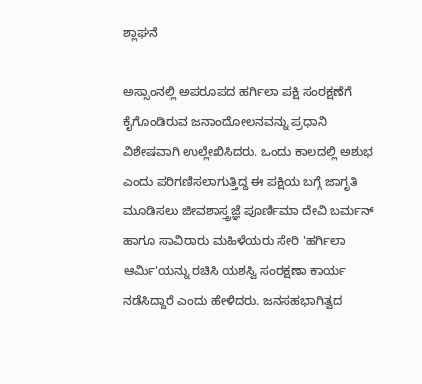ಶ್ಲಾಘನೆ

ಅಸ್ಸಾಂನಲ್ಲಿ ಅಪರೂಪದ ಹರ್ಗಿಲಾ ಪಕ್ಷಿ ಸಂರಕ್ಷಣೆಗೆ ಕೈಗೊಂಡಿರುವ ಜನಾಂದೋಲನವನ್ನು ಪ್ರಧಾನಿ ವಿಶೇಷವಾಗಿ ಉಲ್ಲೇಖಿಸಿದರು. ಒಂದು ಕಾಲದಲ್ಲಿ ಅಶುಭ ಎಂದು ಪರಿಗಣಿಸಲಾಗುತ್ತಿದ್ದ ಈ ಪಕ್ಷಿಯ ಬಗ್ಗೆ ಜಾಗೃತಿ ಮೂಡಿಸಲು ಜೀವಶಾಸ್ತ್ರಜ್ಞೆ ಪೂರ್ಣಿಮಾ ದೇವಿ ಬರ್ಮನ್ ಹಾಗೂ ಸಾವಿರಾರು ಮಹಿಳೆಯರು ಸೇರಿ 'ಹರ್ಗಿಲಾ ಆರ್ಮಿ'ಯನ್ನು ರಚಿಸಿ ಯಶಸ್ವಿ ಸಂರಕ್ಷಣಾ ಕಾರ್ಯ ನಡೆಸಿದ್ದಾರೆ ಎಂದು ಹೇಳಿದರು. ಜನಸಹಭಾಗಿತ್ವದ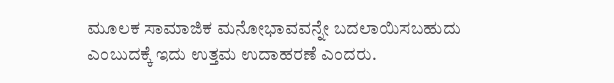ಮೂಲಕ ಸಾಮಾಜಿಕ ಮನೋಭಾವವನ್ನೇ ಬದಲಾಯಿಸಬಹುದು ಎಂಬುದಕ್ಕೆ ಇದು ಉತ್ತಮ ಉದಾಹರಣೆ ಎಂದರು.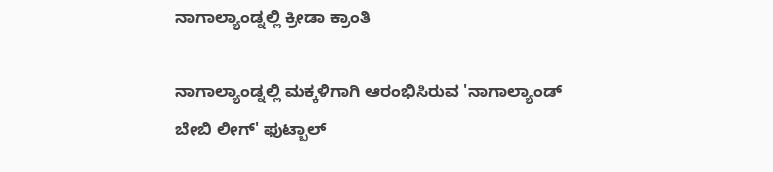ನಾಗಾಲ್ಯಾಂಡ್ನಲ್ಲಿ ಕ್ರೀಡಾ ಕ್ರಾಂತಿ

ನಾಗಾಲ್ಯಾಂಡ್ನಲ್ಲಿ ಮಕ್ಕಳಿಗಾಗಿ ಆರಂಭಿಸಿರುವ 'ನಾಗಾಲ್ಯಾಂಡ್ ಬೇಬಿ ಲೀಗ್' ಫುಟ್ಬಾಲ್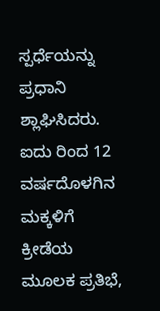ಸ್ಪರ್ಧೆಯನ್ನು ಪ್ರಧಾನಿ ಶ್ಲಾಘಿಸಿದರು. ಐದು ರಿಂದ 12 ವರ್ಷದೊಳಗಿನ ಮಕ್ಕಳಿಗೆ ಕ್ರೀಡೆಯ ಮೂಲಕ ಪ್ರತಿಭೆ,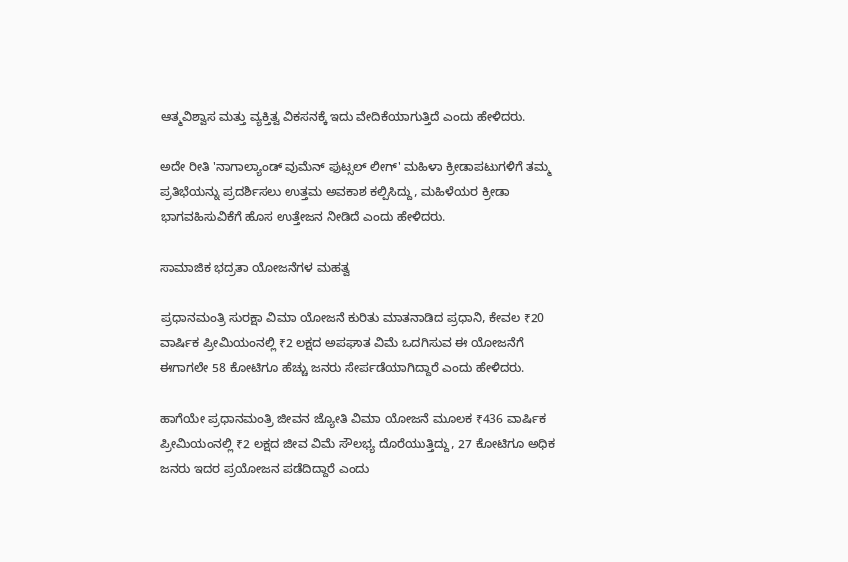ಆತ್ಮವಿಶ್ವಾಸ ಮತ್ತು ವ್ಯಕ್ತಿತ್ವ ವಿಕಸನಕ್ಕೆ ಇದು ವೇದಿಕೆಯಾಗುತ್ತಿದೆ ಎಂದು ಹೇಳಿದರು.

ಅದೇ ರೀತಿ 'ನಾಗಾಲ್ಯಾಂಡ್ ವುಮೆನ್ ಫುಟ್ಸಲ್ ಲೀಗ್' ಮಹಿಳಾ ಕ್ರೀಡಾಪಟುಗಳಿಗೆ ತಮ್ಮ ಪ್ರತಿಭೆಯನ್ನು ಪ್ರದರ್ಶಿಸಲು ಉತ್ತಮ ಅವಕಾಶ ಕಲ್ಪಿಸಿದ್ದು, ಮಹಿಳೆಯರ ಕ್ರೀಡಾ ಭಾಗವಹಿಸುವಿಕೆಗೆ ಹೊಸ ಉತ್ತೇಜನ ನೀಡಿದೆ ಎಂದು ಹೇಳಿದರು.

ಸಾಮಾಜಿಕ ಭದ್ರತಾ ಯೋಜನೆಗಳ ಮಹತ್ವ

ಪ್ರಧಾನಮಂತ್ರಿ ಸುರಕ್ಷಾ ವಿಮಾ ಯೋಜನೆ ಕುರಿತು ಮಾತನಾಡಿದ ಪ್ರಧಾನಿ, ಕೇವಲ ₹20 ವಾರ್ಷಿಕ ಪ್ರೀಮಿಯಂನಲ್ಲಿ ₹2 ಲಕ್ಷದ ಅಪಘಾತ ವಿಮೆ ಒದಗಿಸುವ ಈ ಯೋಜನೆಗೆ ಈಗಾಗಲೇ 58 ಕೋಟಿಗೂ ಹೆಚ್ಚು ಜನರು ಸೇರ್ಪಡೆಯಾಗಿದ್ದಾರೆ ಎಂದು ಹೇಳಿದರು.

ಹಾಗೆಯೇ ಪ್ರಧಾನಮಂತ್ರಿ ಜೀವನ ಜ್ಯೋತಿ ವಿಮಾ ಯೋಜನೆ ಮೂಲಕ ₹436 ವಾರ್ಷಿಕ ಪ್ರೀಮಿಯಂನಲ್ಲಿ ₹2 ಲಕ್ಷದ ಜೀವ ವಿಮೆ ಸೌಲಭ್ಯ ದೊರೆಯುತ್ತಿದ್ದು, 27 ಕೋಟಿಗೂ ಅಧಿಕ ಜನರು ಇದರ ಪ್ರಯೋಜನ ಪಡೆದಿದ್ದಾರೆ ಎಂದು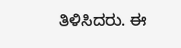ತಿಳಿಸಿದರು. ಈ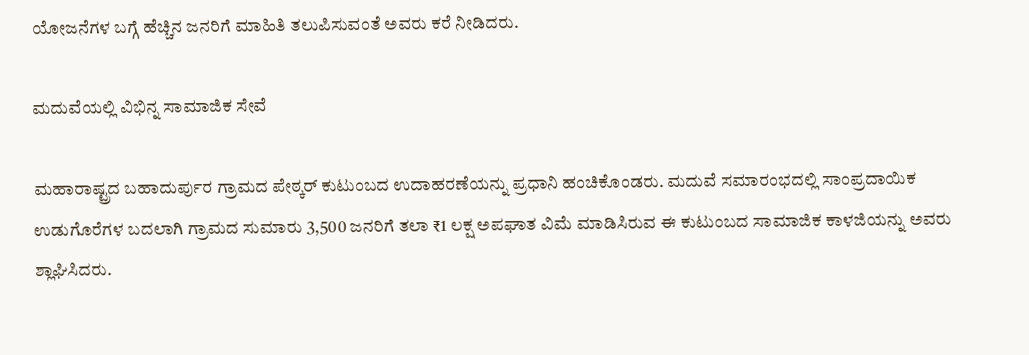ಯೋಜನೆಗಳ ಬಗ್ಗೆ ಹೆಚ್ಚಿನ ಜನರಿಗೆ ಮಾಹಿತಿ ತಲುಪಿಸುವಂತೆ ಅವರು ಕರೆ ನೀಡಿದರು.

ಮದುವೆಯಲ್ಲಿ ವಿಭಿನ್ನ ಸಾಮಾಜಿಕ ಸೇವೆ

ಮಹಾರಾಷ್ಟ್ರದ ಬಹಾದುರ್ಪುರ ಗ್ರಾಮದ ಪೇಠ್ಕರ್ ಕುಟುಂಬದ ಉದಾಹರಣೆಯನ್ನು ಪ್ರಧಾನಿ ಹಂಚಿಕೊಂಡರು. ಮದುವೆ ಸಮಾರಂಭದಲ್ಲಿ ಸಾಂಪ್ರದಾಯಿಕ ಉಡುಗೊರೆಗಳ ಬದಲಾಗಿ ಗ್ರಾಮದ ಸುಮಾರು 3,500 ಜನರಿಗೆ ತಲಾ ₹1 ಲಕ್ಷ ಅಪಘಾತ ವಿಮೆ ಮಾಡಿಸಿರುವ ಈ ಕುಟುಂಬದ ಸಾಮಾಜಿಕ ಕಾಳಜಿಯನ್ನು ಅವರು ಶ್ಲಾಘಿಸಿದರು.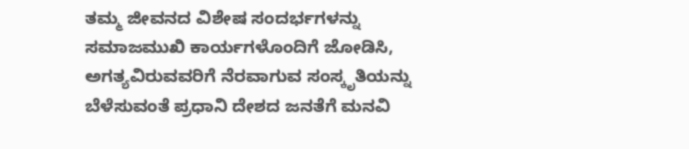ತಮ್ಮ ಜೀವನದ ವಿಶೇಷ ಸಂದರ್ಭಗಳನ್ನು ಸಮಾಜಮುಖಿ ಕಾರ್ಯಗಳೊಂದಿಗೆ ಜೋಡಿಸಿ, ಅಗತ್ಯವಿರುವವರಿಗೆ ನೆರವಾಗುವ ಸಂಸ್ಕೃತಿಯನ್ನು ಬೆಳೆಸುವಂತೆ ಪ್ರಧಾನಿ ದೇಶದ ಜನತೆಗೆ ಮನವಿ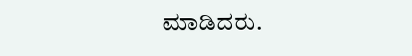ಮಾಡಿದರು.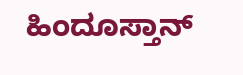ಹಿಂದೂಸ್ತಾನ್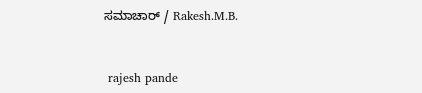ಸಮಾಚಾರ್ / Rakesh.M.B.


 rajesh pande